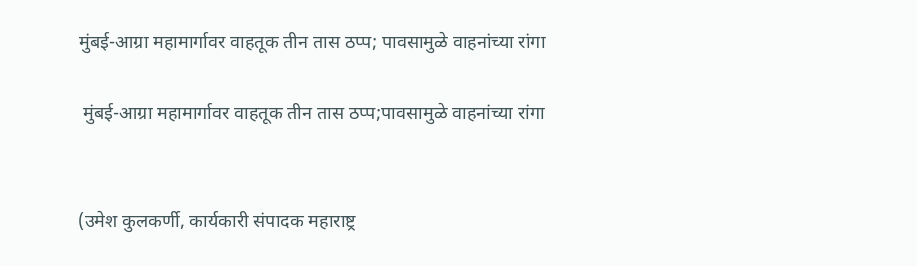मुंबई-आग्रा महामार्गावर वाहतूक तीन तास ठप्प; पावसामुळे वाहनांच्या रांगा

 मुंबई-आग्रा महामार्गावर वाहतूक तीन तास ठप्प;पावसामुळे वाहनांच्या रांगा


(उमेश कुलकर्णी, कार्यकारी संपादक महाराष्ट्र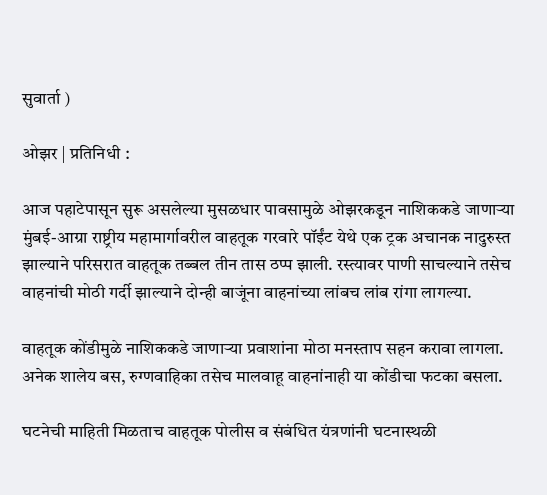सुवार्ता )

ओझर | प्रतिनिधी :

आज पहाटेपासून सुरू असलेल्या मुसळधार पावसामुळे ओझरकडून नाशिककडे जाणाऱ्या मुंबई-आग्रा राष्ट्रीय महामार्गावरील वाहतूक गरवारे पॉईंट येथे एक ट्रक अचानक नादुरुस्त झाल्याने परिसरात वाहतूक तब्बल तीन तास ठप्प झाली. रस्त्यावर पाणी साचल्याने तसेच वाहनांची मोठी गर्दी झाल्याने दोन्ही बाजूंना वाहनांच्या लांबच लांब रांगा लागल्या.

वाहतूक कोंडीमुळे नाशिककडे जाणाऱ्या प्रवाशांना मोठा मनस्ताप सहन करावा लागला. अनेक शालेय बस, रुग्णवाहिका तसेच मालवाहू वाहनांनाही या कोंडीचा फटका बसला.

घटनेची माहिती मिळताच वाहतूक पोलीस व संबंधित यंत्रणांनी घटनास्थळी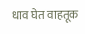धाव घेत वाहतूक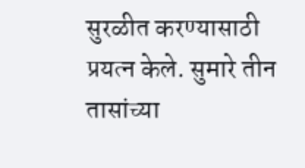सुरळीत करण्यासाठी प्रयत्न केले. सुमारे तीन तासांच्या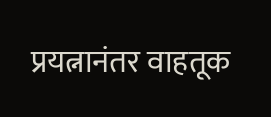प्रयत्नानंतर वाहतूक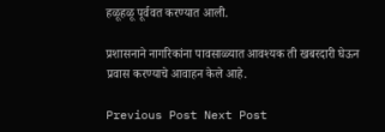हळूहळू पूर्ववत करण्यात आली.

प्रशासनाने नागरिकांना पावसाळ्यात आवश्यक ती खबरदारी घेऊन प्रवास करण्याचे आवाहन केले आहे.

Previous Post Next Post